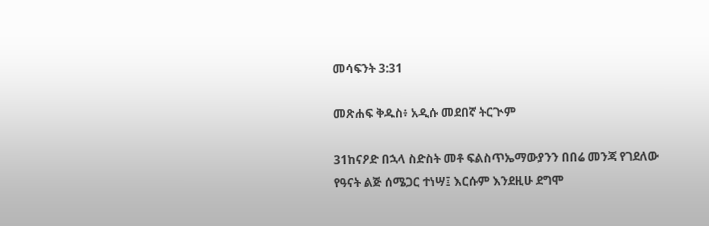መሳፍንት 3:31

መጽሐፍ ቅዱስ፥ አዲሱ መደበኛ ትርጒም

31ከናዖድ በኋላ ስድስት መቶ ፍልስጥኤማውያንን በበሬ መንጃ የገደለው የዓናት ልጅ ሰሜጋር ተነሣ፤ እርሱም እንደዚሁ ደግሞ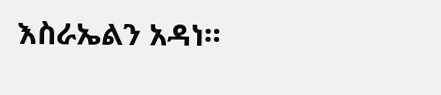እስራኤልን አዳነ።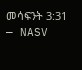መሳፍንት 3:31 — NASV